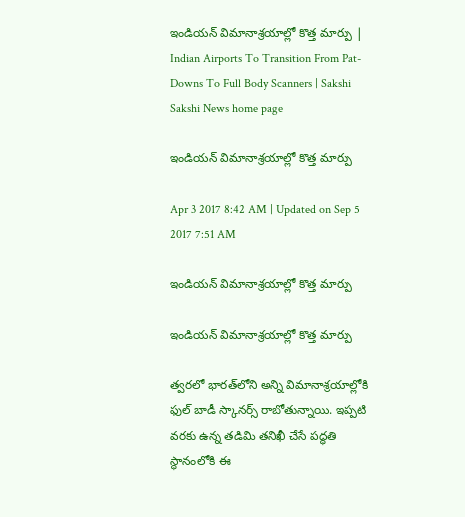ఇండియన్‌ విమానాశ్రయాల్లో కొత్త మార్పు | Indian Airports To Transition From Pat-Downs To Full Body Scanners | Sakshi
Sakshi News home page

ఇండియన్‌ విమానాశ్రయాల్లో కొత్త మార్పు

Apr 3 2017 8:42 AM | Updated on Sep 5 2017 7:51 AM

ఇండియన్‌ విమానాశ్రయాల్లో కొత్త మార్పు

ఇండియన్‌ విమానాశ్రయాల్లో కొత్త మార్పు

త్వరలో భారత్‌లోని అన్ని విమానాశ్రయాల్లోకి ఫుల్‌ బాడీ స్కానర్స్‌ రాబోతున్నాయి. ఇప్పటి వరకు ఉన్న తడిమి తనిఖీ చేసే పద్ధతి స్థానంలోకి ఈ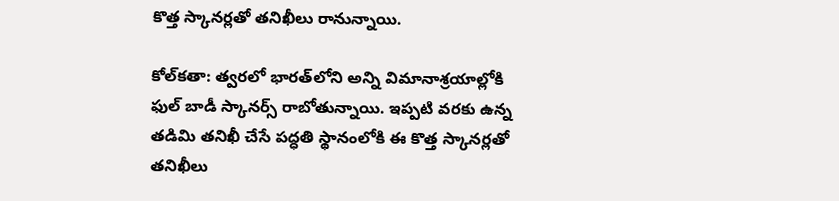కొత్త స్కానర్లతో తనిఖీలు రానున్నాయి.

కోల్‌కతా: త్వరలో భారత్‌లోని అన్ని విమానాశ్రయాల్లోకి ఫుల్‌ బాడీ స్కానర్స్‌ రాబోతున్నాయి. ఇప్పటి వరకు ఉన్న తడిమి తనిఖీ చేసే పద్ధతి స్థానంలోకి ఈ కొత్త స్కానర్లతో తనిఖీలు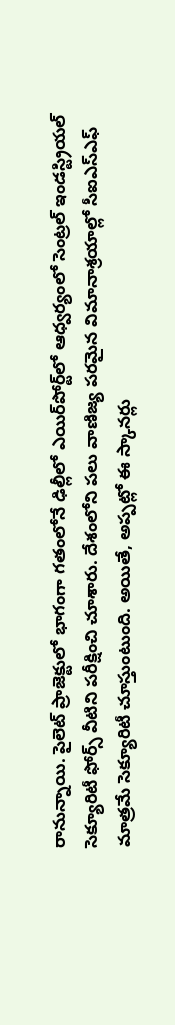రానున్నాయి. పైలెట్‌ ప్రాజెక్టులో భాగంగా గతంలోనే ఢిల్లీలో ఎయిర్‌పోర్ట్‌లో ఆధ్వర్యంలో సెంట్రల్‌ ఇండస్ట్రియల్‌ సెక్యూరిటీ ఫోర్స్‌ వీటిని పరీక్షించి చూశారు. దేశంలోని పలు వాణిజ్య పరమైన విమానాశ్రయాల్లో సీఐఎస్‌ఎఫ్‌ మాత్రమే సెక్యూరిటీ చూస్తుంటుంది. అయితే, అప్పట్లో ఈ స్కానర్లు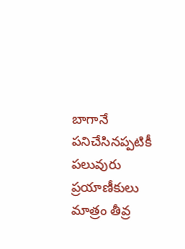బాగానే పనిచేసినప్పటికీ పలువురు ప్రయాణీకులు మాత్రం తీవ్ర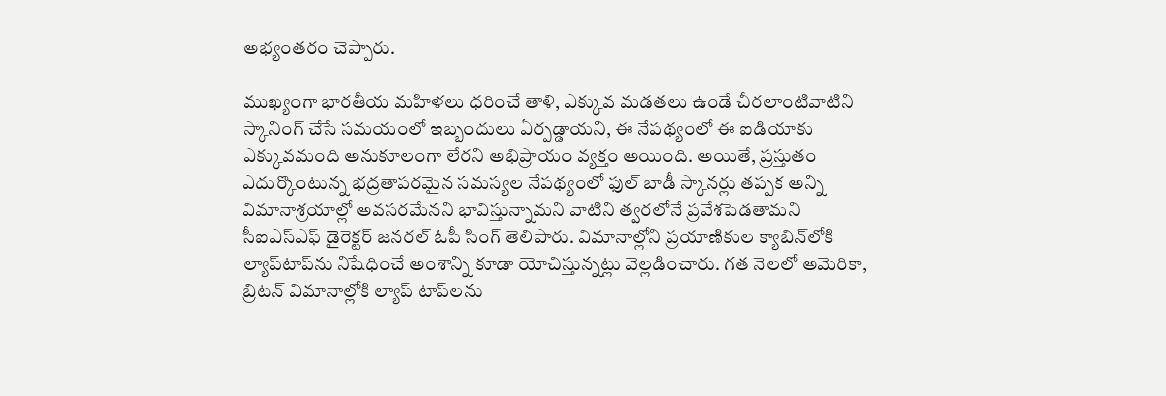అభ్యంతరం చెప్పారు.

ముఖ్యంగా భారతీయ మహిళలు ధరించే తాళి, ఎక్కువ మడతలు ఉండే చీరలాంటివాటిని స్కానింగ్‌ చేసే సమయంలో ఇబ్బందులు ఏర్పడ్డాయని, ఈ నేపథ్యంలో ఈ ఐడియాకు ఎక్కువమంది అనుకూలంగా లేరని అభిప్రాయం వ్యక్తం అయింది. అయితే, ప్రస్తుతం ఎదుర్కొంటున్న భద్రతాపరమైన సమస్యల నేపథ్యంలో ఫుల్‌ బాడీ స్కానర్లు తప్పక అన్ని విమానాశ్రయాల్లో అవసరమేనని భావిస్తున్నామని వాటిని త్వరలోనే ప్రవేశపెడతామని సీఐఎస్‌ఎఫ్‌ డైరెక్టర్‌ జనరల్‌ ఓపీ సింగ్‌ తెలిపారు. విమానాల్లోని ప్రయాణికుల క్యాబిన్‌లోకి ల్యాప్‌టాప్‌ను నిషేధించే అంశాన్ని కూడా యోచిస్తున్నట్లు వెల్లడించారు. గత నెలలో అమెరికా, బ్రిటన్‌ విమానాల్లోకి ల్యాప్‌ టాప్‌లను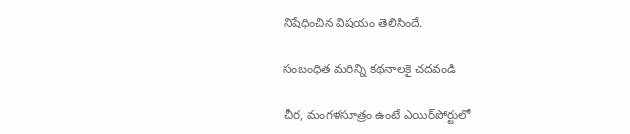నిషేధించిన విషయం తెలిసిందే.

సంబంధిత మరిన్ని కథనాలకై చదవండి

చీర, మంగళసూత్రం ఉంటే ఎయిర్‌పోర్టులో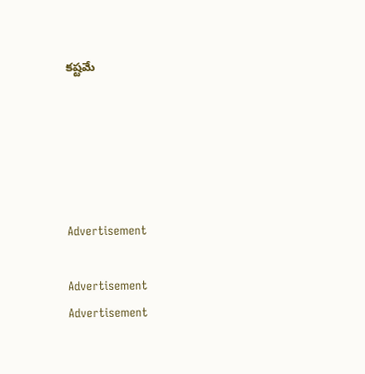కష్టమే





Advertisement

Advertisement
Advertisement